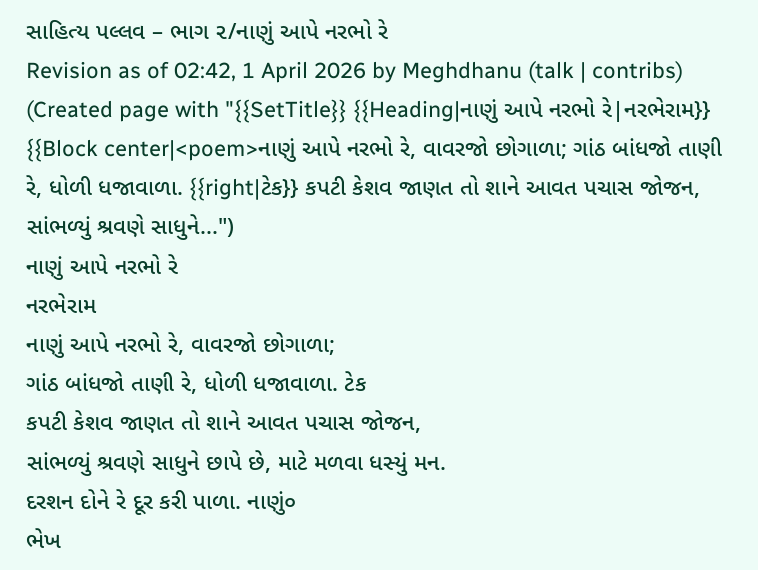સાહિત્ય પલ્લવ – ભાગ ૨/નાણું આપે નરભો રે
Revision as of 02:42, 1 April 2026 by Meghdhanu (talk | contribs) (Created page with "{{SetTitle}} {{Heading|નાણું આપે નરભો રે|નરભેરામ}} {{Block center|<poem>નાણું આપે નરભો રે, વાવરજો છોગાળા; ગાંઠ બાંધજો તાણી રે, ધોળી ધજાવાળા. {{right|ટેક}} કપટી કેશવ જાણત તો શાને આવત પચાસ જોજન, સાંભળ્યું શ્રવણે સાધુને...")
નાણું આપે નરભો રે
નરભેરામ
નાણું આપે નરભો રે, વાવરજો છોગાળા;
ગાંઠ બાંધજો તાણી રે, ધોળી ધજાવાળા. ટેક
કપટી કેશવ જાણત તો શાને આવત પચાસ જોજન,
સાંભળ્યું શ્રવણે સાધુને છાપે છે, માટે મળવા ધસ્યું મન.
દરશન દોને રે દૂર કરી પાળા. નાણું૦
ભેખ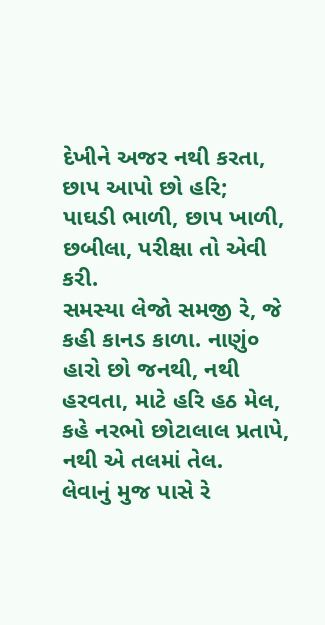દેખીને અજર નથી કરતા, છાપ આપો છો હરિ;
પાઘડી ભાળી, છાપ ખાળી, છબીલા, પરીક્ષા તો એવી કરી.
સમસ્યા લેજો સમજી રે, જે કહી કાનડ કાળા. નાણું૦
હારો છો જનથી, નથી હરવતા, માટે હરિ હઠ મેલ,
કહે નરભો છોટાલાલ પ્રતાપે, નથી એ તલમાં તેલ.
લેવાનું મુજ પાસે રે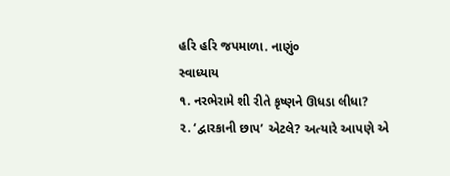હરિ હરિ જપમાળા. નાણું૦
સ્વાધ્યાય
૧. નરભેરામે શી રીતે કૃષ્ણને ઊધડા લીધા?
૨. ‘દ્વારકાની છાપ’ એટલે? અત્યારે આપણે એ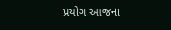પ્રયોગ આજના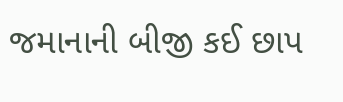જમાનાની બીજી કઈ છાપ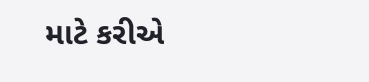માટે કરીએ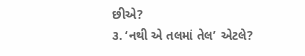છીએ?
૩. ‘નથી એ તલમાં તેલ’ એટલે?